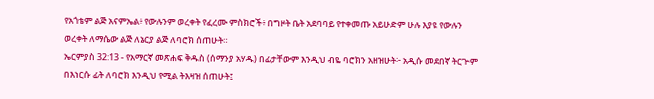የአጎቴም ልጅ አናምኤል፥ የውሉንም ወረቀት የፈረሙ ምስክሮች፥ በግዞት ቤት አደባባይ የተቀመጡ አይሁድም ሁሉ እያዩ የውሉን ወረቀት ለማሴው ልጅ ለኔርያ ልጅ ለባሮክ ሰጠሁት።
ኤርምያስ 32:13 - የአማርኛ መጽሐፍ ቅዱስ (ሰማንያ አሃዱ) በፊታቸውም እንዲህ ብዬ ባሮክን አዘዝሁት፦ አዲሱ መደበኛ ትርጒም በእነርሱ ፊት ለባሮክ እንዲህ የሚል ትእዛዝ ሰጠሁት፤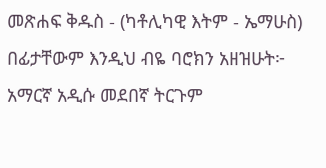መጽሐፍ ቅዱስ - (ካቶሊካዊ እትም - ኤማሁስ) በፊታቸውም እንዲህ ብዬ ባሮክን አዘዝሁት፦ አማርኛ አዲሱ መደበኛ ትርጉም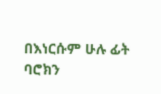በእነርሱም ሁሉ ፊት ባሮክን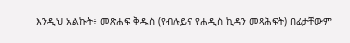እንዲህ አልኩት፥ መጽሐፍ ቅዱስ (የብሉይና የሐዲስ ኪዳን መጻሕፍት) በፊታቸውም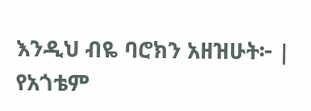እንዲህ ብዬ ባሮክን አዘዝሁት፦ |
የአጎቴም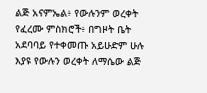ልጅ አናምኤል፥ የውሉንም ወረቀት የፈረሙ ምስክሮች፥ በግዞት ቤት አደባባይ የተቀመጡ አይሁድም ሁሉ እያዩ የውሉን ወረቀት ለማሴው ልጅ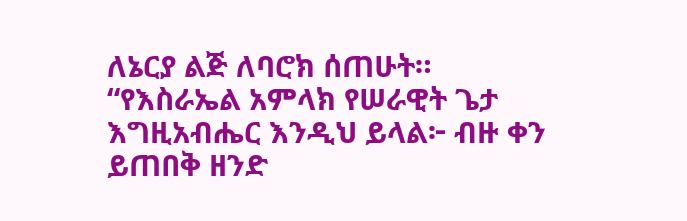ለኔርያ ልጅ ለባሮክ ሰጠሁት።
“የእስራኤል አምላክ የሠራዊት ጌታ እግዚአብሔር እንዲህ ይላል፦ ብዙ ቀን ይጠበቅ ዘንድ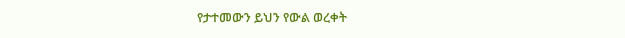የታተመውን ይህን የውል ወረቀት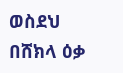ወስደህ በሸክላ ዕቃ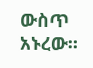ውስጥ አኑረው።